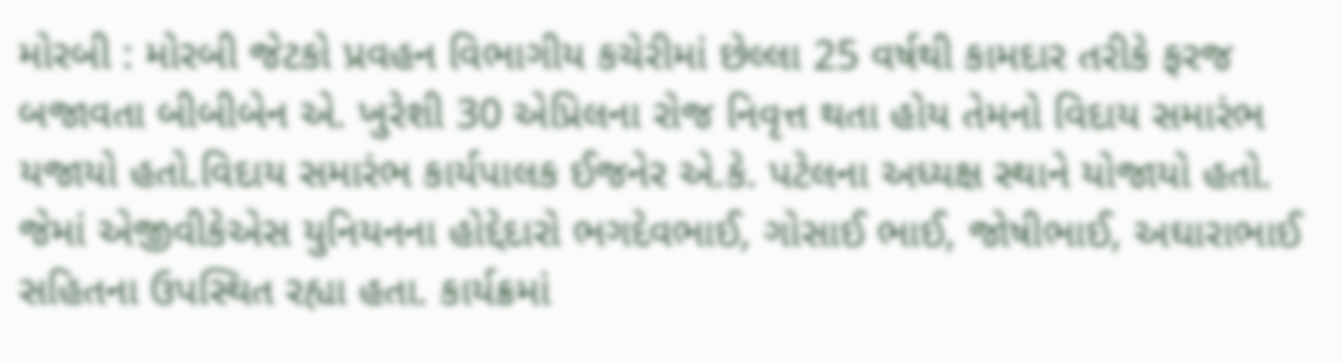મોરબી : મોરબી જેટકો પ્રવહન વિભાગીય કચેરીમાં છેલ્લા 25 વર્ષથી કામદાર તરીકે ફરજ બજાવતા બીબીબેન એ. ખુરેશી 30 એપ્રિલના રોજ નિવૃત્ત થતા હોય તેમનો વિદાય સમારંભ યજાયો હતો.વિદાય સમારંભ કાર્યપાલક ઈજનેર એ.કે. પટેલના અધ્યક્ષ સ્થાને યોજાયો હતો. જેમાં એજીવીકેએસ યુનિયનના હોદ્દેદારો ભગદેવભાઈ, ગોસાઈ ભાઈ, જોષીભાઈ, અઘારાભાઈ સહિતના ઉપસ્થિત રહ્યા હતા. કાર્યક્રમાં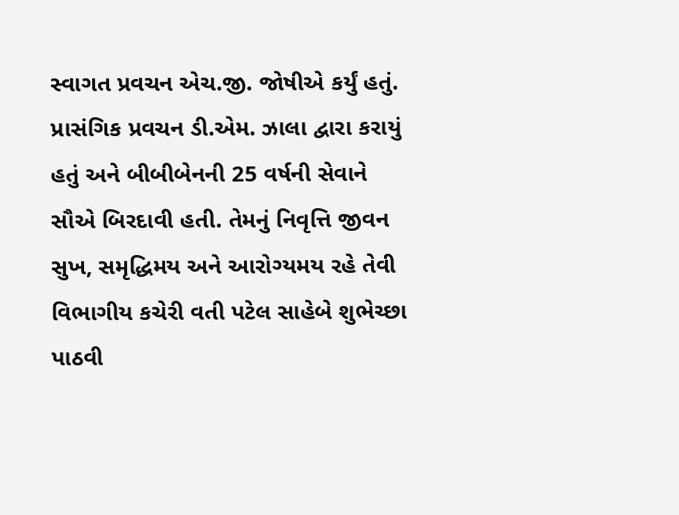સ્વાગત પ્રવચન એચ.જી. જોષીએ કર્યું હતું. પ્રાસંગિક પ્રવચન ડી.એમ. ઝાલા દ્વારા કરાયું હતું અને બીબીબેનની 25 વર્ષની સેવાને સૌએ બિરદાવી હતી. તેમનું નિવૃત્તિ જીવન સુખ, સમૃદ્ધિમય અને આરોગ્યમય રહે તેવી વિભાગીય કચેરી વતી પટેલ સાહેબે શુભેચ્છા પાઠવી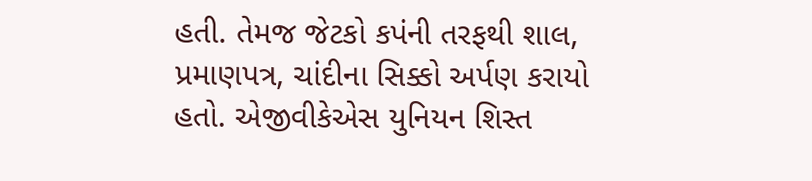હતી. તેમજ જેટકો કપંની તરફથી શાલ, પ્રમાણપત્ર, ચાંદીના સિક્કો અર્પણ કરાયો હતો. એજીવીકેએસ યુનિયન શિસ્ત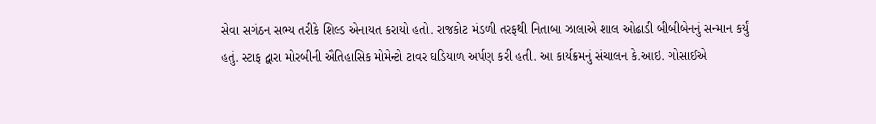સેવા સગંઠન સભ્ય તરીકે શિલ્ડ એનાયત કરાયો હતો. રાજકોટ મંડળી તરફથી નિતાબા ઝાલાએ શાલ ઓઢાડી બીબીબેનનું સન્માન કર્યું હતું. સ્ટાફ દ્વારા મોરબીની ઐતિહાસિક મોમેન્ટો ટાવર ઘડિયાળ અર્પણ કરી હતી. આ કાર્યક્રમનું સંચાલન કે.આઇ. ગોસાઈએ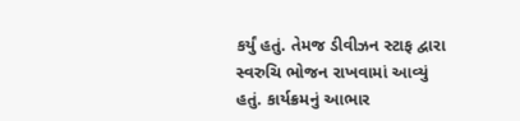કર્યું હતું. તેમજ ડીવીઝન સ્ટાફ દ્વારા સ્વરુચિ ભોજન રાખવામાં આવ્યું હતું. કાર્યક્રમનું આભાર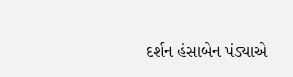દર્શન હંસાબેન પંડ્યાએ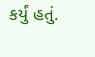કર્યું હતું.